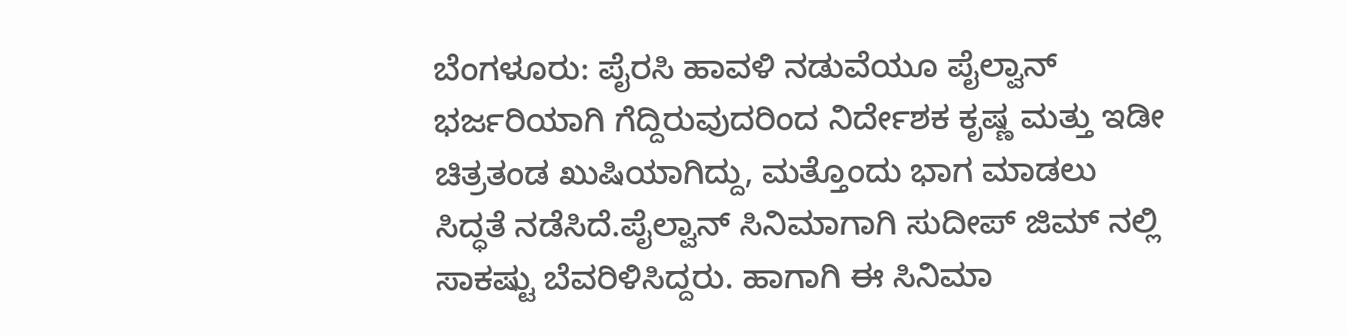ಬೆಂಗಳೂರು: ಪೈರಸಿ ಹಾವಳಿ ನಡುವೆಯೂ ಪೈಲ್ವಾನ್ ಭರ್ಜರಿಯಾಗಿ ಗೆದ್ದಿರುವುದರಿಂದ ನಿರ್ದೇಶಕ ಕೃಷ್ಣ ಮತ್ತು ಇಡೀ ಚಿತ್ರತಂಡ ಖುಷಿಯಾಗಿದ್ದು, ಮತ್ತೊಂದು ಭಾಗ ಮಾಡಲು ಸಿದ್ಧತೆ ನಡೆಸಿದೆ.ಪೈಲ್ವಾನ್ ಸಿನಿಮಾಗಾಗಿ ಸುದೀಪ್ ಜಿಮ್ ನಲ್ಲಿ ಸಾಕಷ್ಟು ಬೆವರಿಳಿಸಿದ್ದರು. ಹಾಗಾಗಿ ಈ ಸಿನಿಮಾ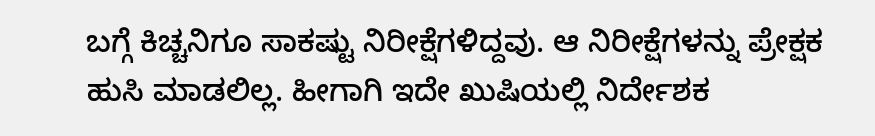ಬಗ್ಗೆ ಕಿಚ್ಚನಿಗೂ ಸಾಕಷ್ಟು ನಿರೀಕ್ಷೆಗಳಿದ್ದವು. ಆ ನಿರೀಕ್ಷೆಗಳನ್ನು ಪ್ರೇಕ್ಷಕ ಹುಸಿ ಮಾಡಲಿಲ್ಲ. ಹೀಗಾಗಿ ಇದೇ ಖುಷಿಯಲ್ಲಿ ನಿರ್ದೇಶಕ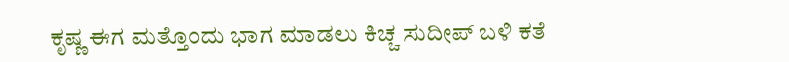ಕೃಷ್ಣ ಈಗ ಮತ್ತೊಂದು ಭಾಗ ಮಾಡಲು ಕಿಚ್ಚ ಸುದೀಪ್ ಬಳಿ ಕತೆ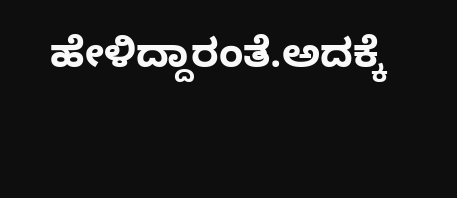ಹೇಳಿದ್ದಾರಂತೆ.ಅದಕ್ಕೆ